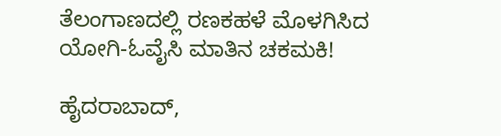ತೆಲಂಗಾಣದಲ್ಲಿ ರಣಕಹಳೆ ಮೊಳಗಿಸಿದ ಯೋಗಿ-ಓವೈಸಿ ಮಾತಿನ ಚಕಮಕಿ!

ಹೈದರಾಬಾದ್,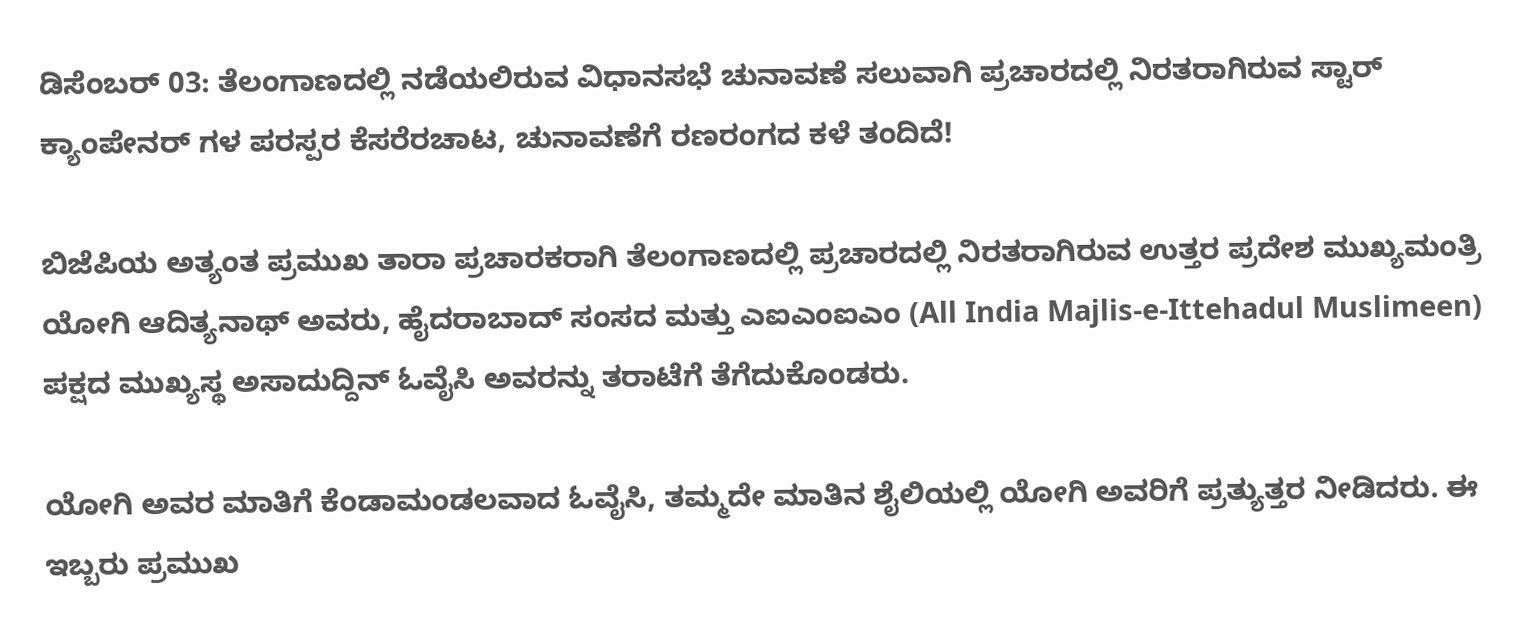ಡಿಸೆಂಬರ್ 03: ತೆಲಂಗಾಣದಲ್ಲಿ ನಡೆಯಲಿರುವ ವಿಧಾನಸಭೆ ಚುನಾವಣೆ ಸಲುವಾಗಿ ಪ್ರಚಾರದಲ್ಲಿ ನಿರತರಾಗಿರುವ ಸ್ಟಾರ್ ಕ್ಯಾಂಪೇನರ್ ಗಳ ಪರಸ್ಪರ ಕೆಸರೆರಚಾಟ, ಚುನಾವಣೆಗೆ ರಣರಂಗದ ಕಳೆ ತಂದಿದೆ!

ಬಿಜೆಪಿಯ ಅತ್ಯಂತ ಪ್ರಮುಖ ತಾರಾ ಪ್ರಚಾರಕರಾಗಿ ತೆಲಂಗಾಣದಲ್ಲಿ ಪ್ರಚಾರದಲ್ಲಿ ನಿರತರಾಗಿರುವ ಉತ್ತರ ಪ್ರದೇಶ ಮುಖ್ಯಮಂತ್ರಿ ಯೋಗಿ ಆದಿತ್ಯನಾಥ್ ಅವರು, ಹೈದರಾಬಾದ್ ಸಂಸದ ಮತ್ತು ಎಐಎಂಐಎಂ (All India Majlis-e-Ittehadul Muslimeen) ಪಕ್ಷದ ಮುಖ್ಯಸ್ಥ ಅಸಾದುದ್ದಿನ್ ಓವೈಸಿ ಅವರನ್ನು ತರಾಟೆಗೆ ತೆಗೆದುಕೊಂಡರು.

ಯೋಗಿ ಅವರ ಮಾತಿಗೆ ಕೆಂಡಾಮಂಡಲವಾದ ಓವೈಸಿ, ತಮ್ಮದೇ ಮಾತಿನ ಶೈಲಿಯಲ್ಲಿ ಯೋಗಿ ಅವರಿಗೆ ಪ್ರತ್ಯುತ್ತರ ನೀಡಿದರು. ಈ ಇಬ್ಬರು ಪ್ರಮುಖ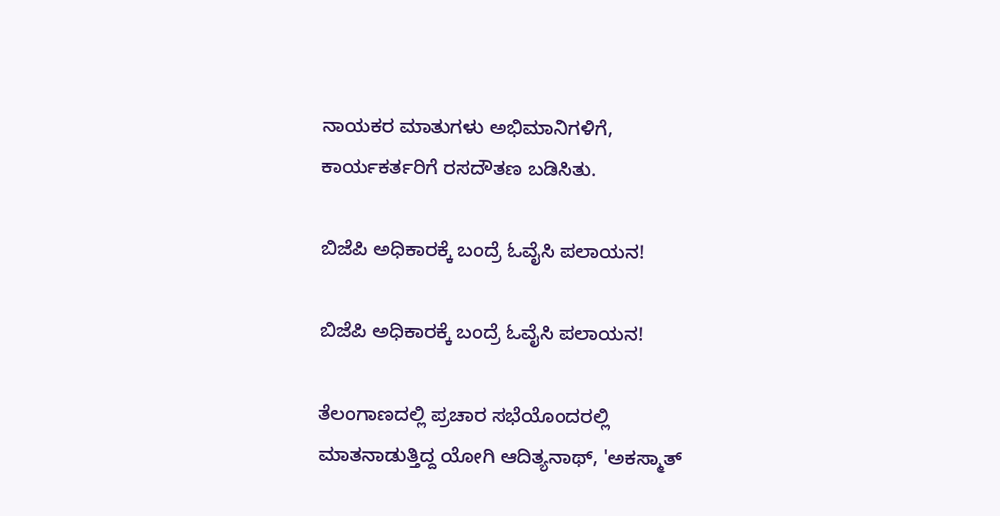ನಾಯಕರ ಮಾತುಗಳು ಅಭಿಮಾನಿಗಳಿಗೆ, ಕಾರ್ಯಕರ್ತರಿಗೆ ರಸದೌತಣ ಬಡಿಸಿತು.

ಬಿಜೆಪಿ ಅಧಿಕಾರಕ್ಕೆ ಬಂದ್ರೆ ಓವೈಸಿ ಪಲಾಯನ!

ಬಿಜೆಪಿ ಅಧಿಕಾರಕ್ಕೆ ಬಂದ್ರೆ ಓವೈಸಿ ಪಲಾಯನ!

ತೆಲಂಗಾಣದಲ್ಲಿ ಪ್ರಚಾರ ಸಭೆಯೊಂದರಲ್ಲಿ ಮಾತನಾಡುತ್ತಿದ್ದ ಯೋಗಿ ಆದಿತ್ಯನಾಥ್, 'ಅಕಸ್ಮಾತ್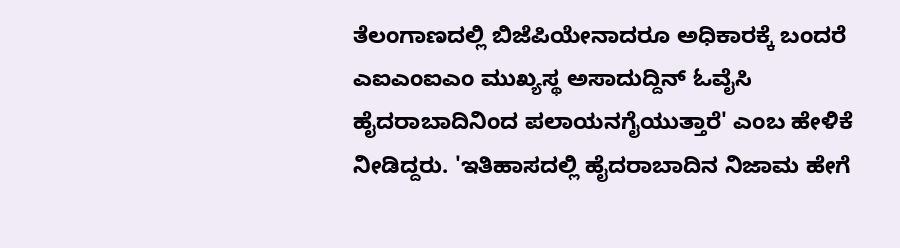ತೆಲಂಗಾಣದಲ್ಲಿ ಬಿಜೆಪಿಯೇನಾದರೂ ಅಧಿಕಾರಕ್ಕೆ ಬಂದರೆ ಎಐಎಂಐಎಂ ಮುಖ್ಯಸ್ಥ ಅಸಾದುದ್ದಿನ್ ಓವೈಸಿ ಹೈದರಾಬಾದಿನಿಂದ ಪಲಾಯನಗೈಯುತ್ತಾರೆ' ಎಂಬ ಹೇಳಿಕೆ ನೀಡಿದ್ದರು. 'ಇತಿಹಾಸದಲ್ಲಿ ಹೈದರಾಬಾದಿನ ನಿಜಾಮ ಹೇಗೆ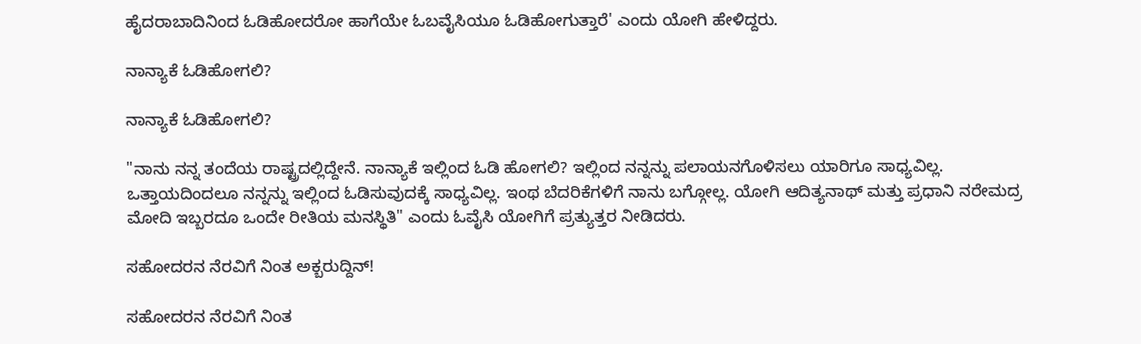ಹೈದರಾಬಾದಿನಿಂದ ಓಡಿಹೋದರೋ ಹಾಗೆಯೇ ಓಬವೈಸಿಯೂ ಓಡಿಹೋಗುತ್ತಾರೆ' ಎಂದು ಯೋಗಿ ಹೇಳಿದ್ದರು.

ನಾನ್ಯಾಕೆ ಓಡಿಹೋಗಲಿ?

ನಾನ್ಯಾಕೆ ಓಡಿಹೋಗಲಿ?

"ನಾನು ನನ್ನ ತಂದೆಯ ರಾಷ್ಟ್ರದಲ್ಲಿದ್ದೇನೆ. ನಾನ್ಯಾಕೆ ಇಲ್ಲಿಂದ ಓಡಿ ಹೋಗಲಿ? ಇಲ್ಲಿಂದ ನನ್ನನ್ನು ಪಲಾಯನಗೊಳಿಸಲು ಯಾರಿಗೂ ಸಾಧ್ಯವಿಲ್ಲ. ಒತ್ತಾಯದಿಂದಲೂ ನನ್ನನ್ನು ಇಲ್ಲಿಂದ ಓಡಿಸುವುದಕ್ಕೆ ಸಾಧ್ಯವಿಲ್ಲ. ಇಂಥ ಬೆದರಿಕೆಗಳಿಗೆ ನಾನು ಬಗ್ಗೋಲ್ಲ. ಯೋಗಿ ಆದಿತ್ಯನಾಥ್ ಮತ್ತು ಪ್ರಧಾನಿ ನರೇಮದ್ರ ಮೋದಿ ಇಬ್ಬರದೂ ಒಂದೇ ರೀತಿಯ ಮನಸ್ಥಿತಿ" ಎಂದು ಓವೈಸಿ ಯೋಗಿಗೆ ಪ್ರತ್ಯುತ್ತರ ನೀಡಿದರು.

ಸಹೋದರನ ನೆರವಿಗೆ ನಿಂತ ಅಕ್ಬರುದ್ದಿನ್!

ಸಹೋದರನ ನೆರವಿಗೆ ನಿಂತ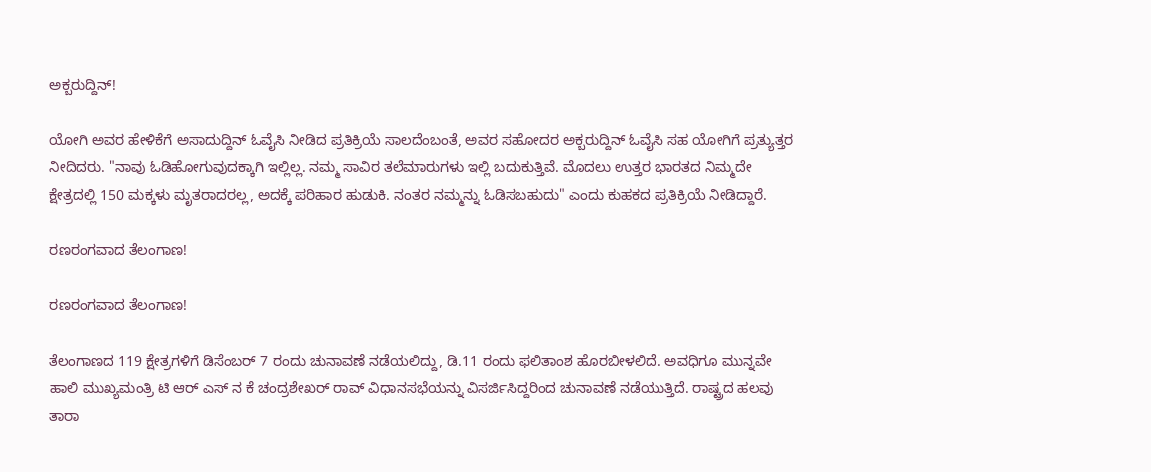ಅಕ್ಬರುದ್ದಿನ್!

ಯೋಗಿ ಅವರ ಹೇಳಿಕೆಗೆ ಅಸಾದುದ್ದಿನ್ ಓವೈಸಿ ನೀಡಿದ ಪ್ರತಿಕ್ರಿಯೆ ಸಾಲದೆಂಬಂತೆ, ಅವರ ಸಹೋದರ ಅಕ್ಬರುದ್ದಿನ್ ಓವೈಸಿ ಸಹ ಯೋಗಿಗೆ ಪ್ರತ್ಯುತ್ತರ ನೀದಿದರು. "ನಾವು ಓಡಿಹೋಗುವುದಕ್ಕಾಗಿ ಇಲ್ಲಿಲ್ಲ. ನಮ್ಮ ಸಾವಿರ ತಲೆಮಾರುಗಳು ಇಲ್ಲಿ ಬದುಕುತ್ತಿವೆ. ಮೊದಲು ಉತ್ತರ ಭಾರತದ ನಿಮ್ಮದೇ ಕ್ಷೇತ್ರದಲ್ಲಿ 150 ಮಕ್ಕಳು ಮೃತರಾದರಲ್ಲ, ಅದಕ್ಕೆ ಪರಿಹಾರ ಹುಡುಕಿ. ನಂತರ ನಮ್ಮನ್ನು ಓಡಿಸಬಹುದು" ಎಂದು ಕುಹಕದ ಪ್ರತಿಕ್ರಿಯೆ ನೀಡಿದ್ದಾರೆ.

ರಣರಂಗವಾದ ತೆಲಂಗಾಣ!

ರಣರಂಗವಾದ ತೆಲಂಗಾಣ!

ತೆಲಂಗಾಣದ 119 ಕ್ಷೇತ್ರಗಳಿಗೆ ಡಿಸೆಂಬರ್ 7 ರಂದು ಚುನಾವಣೆ ನಡೆಯಲಿದ್ದು, ಡಿ.11 ರಂದು ಫಲಿತಾಂಶ ಹೊರಬೀಳಲಿದೆ. ಅವಧಿಗೂ ಮುನ್ನವೇ ಹಾಲಿ ಮುಖ್ಯಮಂತ್ರಿ ಟಿ ಆರ್ ಎಸ್ ನ ಕೆ ಚಂದ್ರಶೇಖರ್ ರಾವ್ ವಿಧಾನಸಭೆಯನ್ನು ವಿಸರ್ಜಿಸಿದ್ದರಿಂದ ಚುನಾವಣೆ ನಡೆಯುತ್ತಿದೆ. ರಾಷ್ಟ್ರದ ಹಲವು ತಾರಾ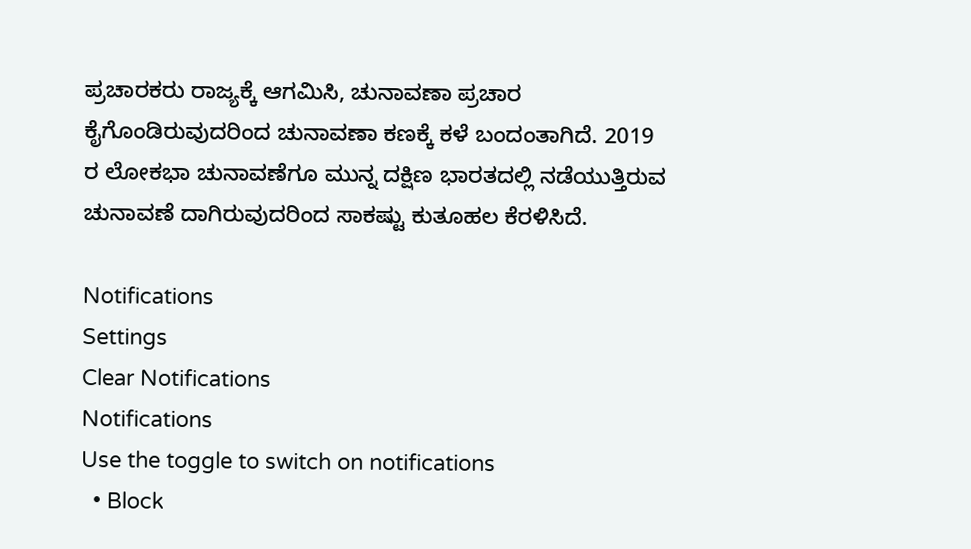ಪ್ರಚಾರಕರು ರಾಜ್ಯಕ್ಕೆ ಆಗಮಿಸಿ, ಚುನಾವಣಾ ಪ್ರಚಾರ ಕೈಗೊಂಡಿರುವುದರಿಂದ ಚುನಾವಣಾ ಕಣಕ್ಕೆ ಕಳೆ ಬಂದಂತಾಗಿದೆ. 2019 ರ ಲೋಕಭಾ ಚುನಾವಣೆಗೂ ಮುನ್ನ ದಕ್ಷಿಣ ಭಾರತದಲ್ಲಿ ನಡೆಯುತ್ತಿರುವ ಚುನಾವಣೆ ದಾಗಿರುವುದರಿಂದ ಸಾಕಷ್ಟು ಕುತೂಹಲ ಕೆರಳಿಸಿದೆ.

Notifications
Settings
Clear Notifications
Notifications
Use the toggle to switch on notifications
  • Block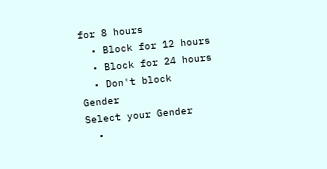for 8 hours
  • Block for 12 hours
  • Block for 24 hours
  • Don't block
Gender
Select your Gender
  •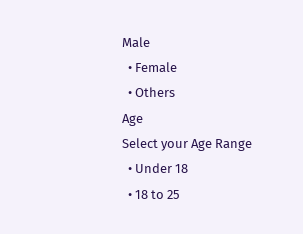Male
  • Female
  • Others
Age
Select your Age Range
  • Under 18
  • 18 to 25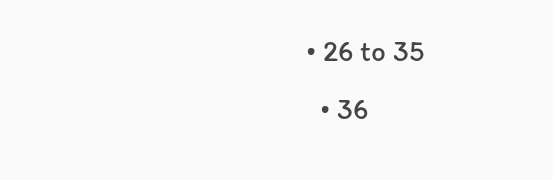• 26 to 35
  • 36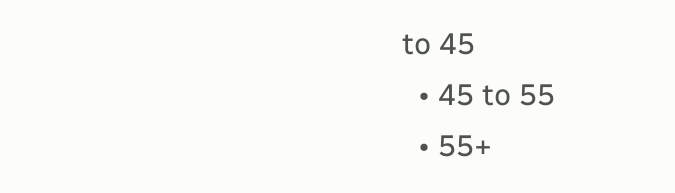to 45
  • 45 to 55
  • 55+